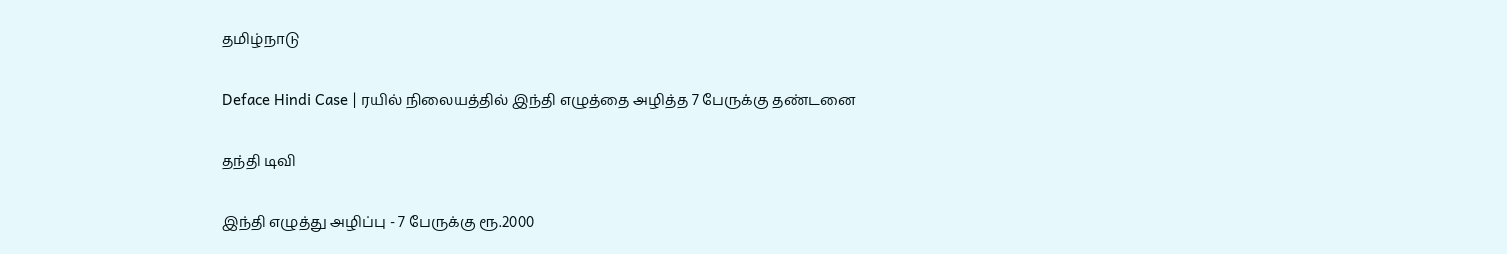தமிழ்நாடு

Deface Hindi Case | ரயில் நிலையத்தில் இந்தி எழுத்தை அழித்த 7 பேருக்கு தண்டனை

தந்தி டிவி

இந்தி எழுத்து அழிப்பு - 7 பேருக்கு ரூ.2000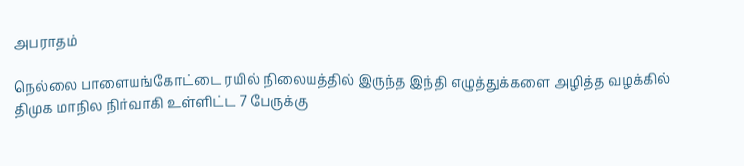அபராதம்

நெல்லை பாளையங்கோட்டை ரயில் நிலையத்தில் இருந்த இந்தி எழுத்துக்களை அழித்த வழக்கில் திமுக மாநில நிர்வாகி உள்ளிட்ட 7 பேருக்கு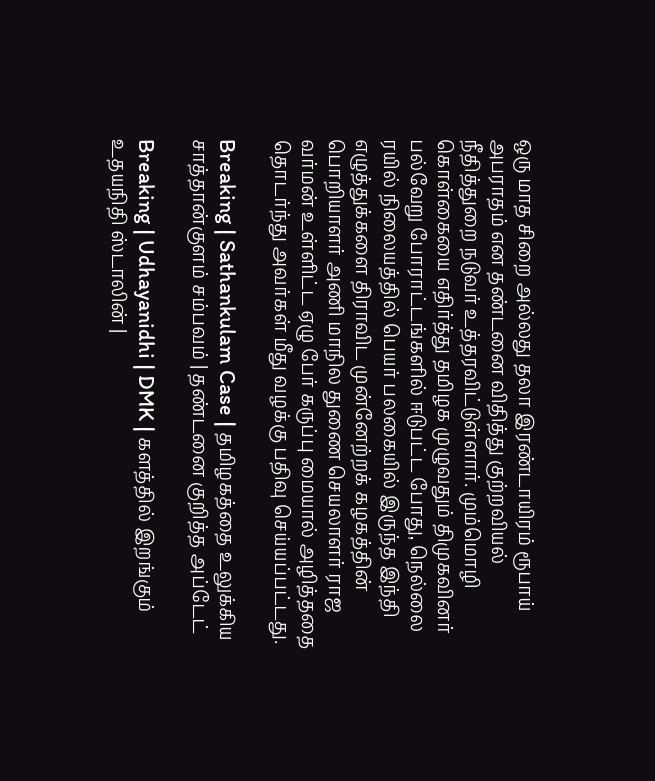ஒரு மாத சிறை அல்லது தலா இரண்டாயிரம் ரூபாய் அபராதம் என தண்டனை விதித்து குற்றவியல் நீதித்துறை நடுவர் உத்தரவிட்டுள்ளார். மும்மொழி கொள்கையை எதிர்த்து தமிழக முழுவதும் திமுகவினர் பல்வேறு போராட்டங்களில் ஈடுபட்ட போது, நெல்லை ரயில் நிலையத்தில் பெயர் பலகையில் இருந்த இந்தி எழுத்துக்களை திராவிட முன்னேற்றக் கழகத்தின் பொறியாளர் அணி மாநில துணை செயலாளர் ராஜ வர்மன் உள்ளிட்ட ஏழு பேர் கருப்பு மையால் அழித்ததை தொடர்ந்து அவர்கள் மீது வழக்கு பதிவு செய்யப்பட்டது.

Breaking | Sathankulam Case | தமிழகத்தை உலுக்கிய சாத்தான்குளம் சம்பவம் | தண்டனை குறித்த அப்டேட்

Breaking | Udhayanidhi | DMK | களத்தில் இறங்கும் உதயநிதி ஸ்டாலின் |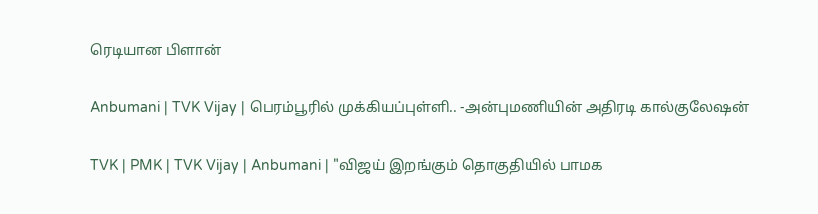ரெடியான பிளான்

Anbumani | TVK Vijay | பெரம்பூரில் முக்கியப்புள்ளி.. -அன்புமணியின் அதிரடி கால்குலேஷன்

TVK | PMK | TVK Vijay | Anbumani | "விஜய் இறங்கும் தொகுதியில் பாமக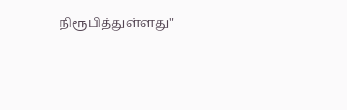நிரூபித்துள்ளது"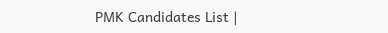PMK Candidates List |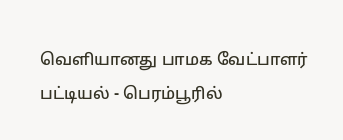வெளியானது பாமக வேட்பாளர் பட்டியல் - பெரம்பூரில்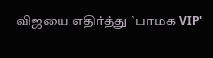விஜயை எதிர்த்து `பாமக VIP'